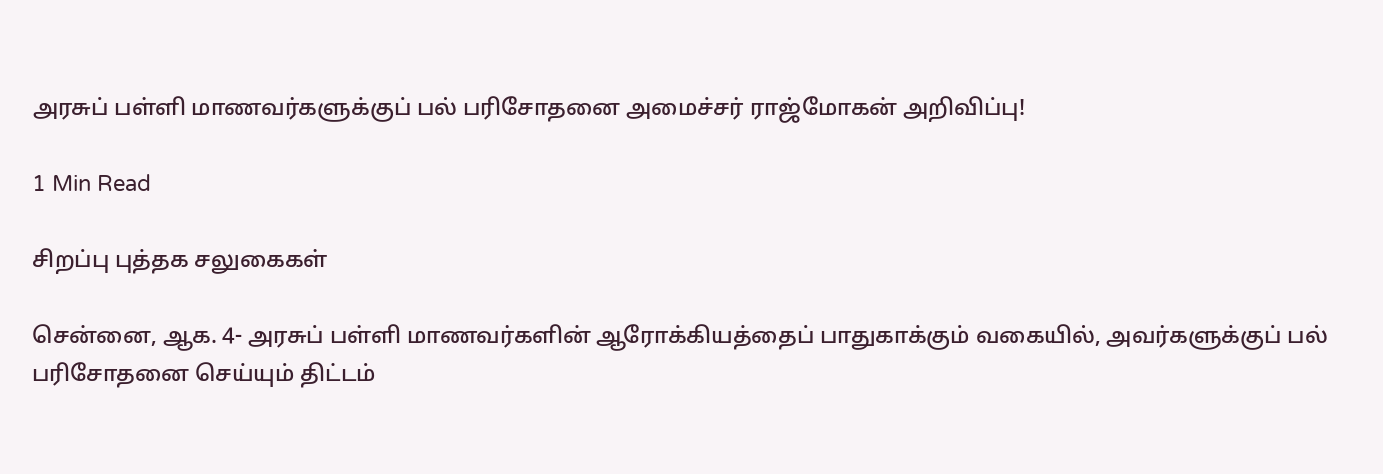அரசுப் பள்ளி மாணவர்களுக்குப் பல் பரிசோதனை அமைச்சர் ராஜ்மோகன் அறிவிப்பு!

1 Min Read

சிறப்பு புத்தக சலுகைகள்

சென்னை, ஆக. 4- அரசுப் பள்ளி மாணவர்களின் ஆரோக்கியத்தைப் பாதுகாக்கும் வகையில், அவர்களுக்குப் பல் பரிசோதனை செய்யும் திட்டம்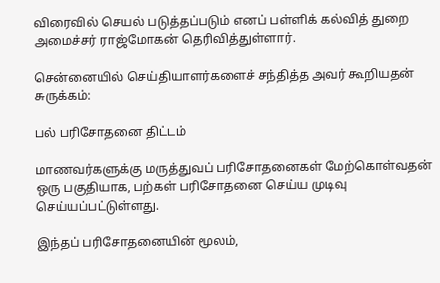விரைவில் செயல் படுத்தப்படும் எனப் பள்ளிக் கல்வித் துறை அமைச்சர் ராஜ்மோகன் தெரிவித்துள்ளார்.

சென்னையில் செய்தியாளர்களைச் சந்தித்த அவர் கூறியதன் சுருக்கம்:

பல் பரிசோதனை திட்டம்

மாணவர்களுக்கு மருத்துவப் பரிசோதனைகள் மேற்கொள்வதன் ஒரு பகுதியாக, பற்கள் பரிசோதனை செய்ய முடிவு செய்யப்பட்டுள்ளது.

இந்தப் பரிசோதனையின் மூலம்,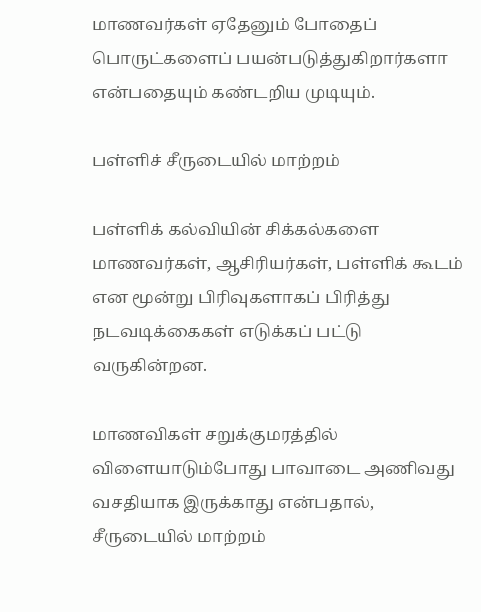மாணவர்கள் ஏதேனும் போதைப் பொருட்களைப் பயன்படுத்துகிறார்களா என்பதையும் கண்டறிய முடியும்.

பள்ளிச் சீருடையில் மாற்றம்

பள்ளிக் கல்வியின் சிக்கல்களை மாணவர்கள், ஆசிரியர்கள், பள்ளிக் கூடம் என மூன்று பிரிவுகளாகப் பிரித்து நடவடிக்கைகள் எடுக்கப் பட்டு வருகின்றன.

மாணவிகள் சறுக்குமரத்தில் விளையாடும்போது பாவாடை அணிவது வசதியாக இருக்காது என்பதால், சீருடையில் மாற்றம்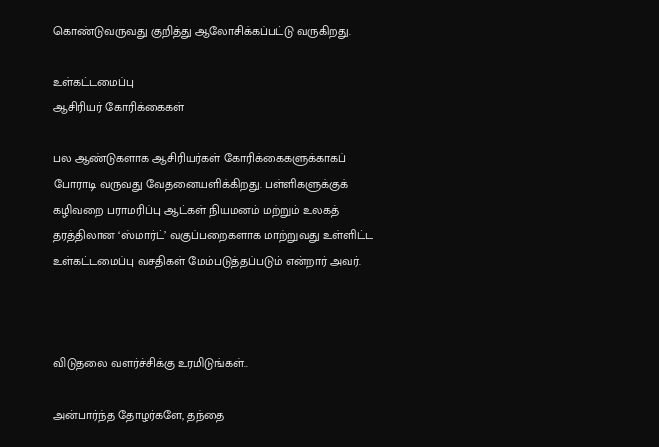கொண்டுவருவது குறித்து ஆலோசிக்கப்பட்டு வருகிறது.

உள்கட்டமைப்பு
ஆசிரியர் கோரிக்கைகள்

பல ஆண்டுகளாக ஆசிரியர்கள் கோரிக்கைகளுக்காகப் போராடி வருவது வேதனையளிக்கிறது. பள்ளிகளுக்குக் கழிவறை பராமரிப்பு ஆட்கள் நியமனம் மற்றும் உலகத் தரத்திலான ‘ஸ்மார்ட்’ வகுப்பறைகளாக மாற்றுவது உள்ளிட்ட உள்கட்டமைப்பு வசதிகள் மேம்படுத்தப்படும் என்றார் அவர்.



விடுதலை வளர்ச்சிக்கு உரமிடுங்கள்..

அன்பார்ந்த தோழர்களே, தந்தை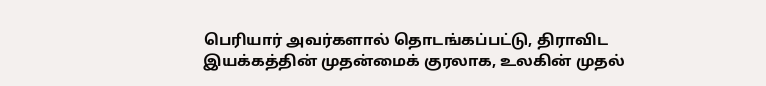பெரியார் அவர்களால் தொடங்கப்பட்டு, திராவிட இயக்கத்தின் முதன்மைக் குரலாக, உலகின் முதல்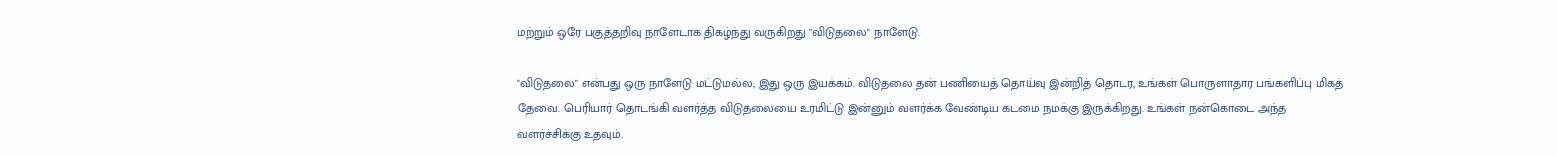மற்றும் ஒரே பகுத்தறிவு நாளேடாக திகழ்ந்து வருகிறது "விடுதலை" நாளேடு.

"விடுதலை" என்பது ஒரு நாளேடு மட்டுமல்ல; இது ஒரு இயக்கம். விடுதலை தன் பணியைத் தொய்வு இன்றித் தொடர, உங்கள் பொருளாதார பங்களிப்பு மிகத் தேவை. பெரியார் தொடங்கி வளர்த்த விடுதலையை உரமிட்டு இன்னும் வளர்க்க வேண்டிய கடமை நமக்கு இருக்கிறது. உங்கள் நன்கொடை அந்த வளர்ச்சிக்கு உதவும்.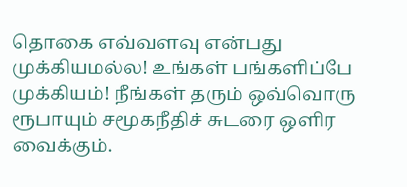தொகை எவ்வளவு என்பது முக்கியமல்ல! உங்கள் பங்களிப்பே முக்கியம்! நீங்கள் தரும் ஒவ்வொரு ரூபாயும் சமூகநீதிச் சுடரை ஒளிர வைக்கும்.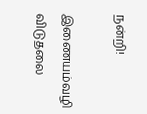நன்றி!

இணையம்வழி விடுதலை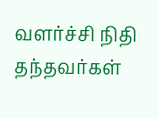வளர்ச்சி நிதி தந்தவர்கள்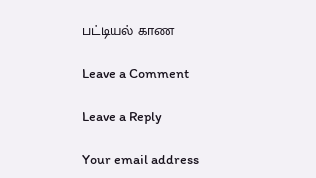பட்டியல் காண

Leave a Comment

Leave a Reply

Your email address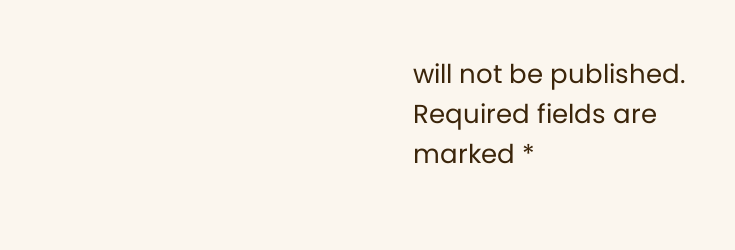will not be published. Required fields are marked *